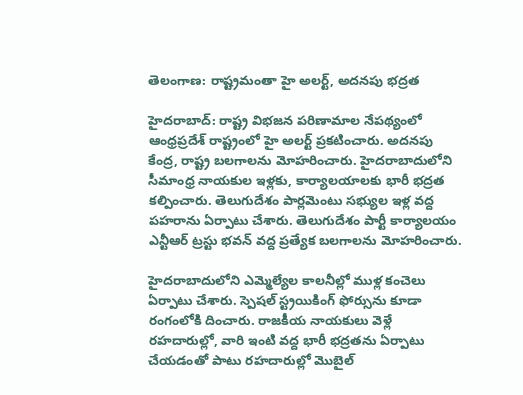తెలంగాణ: రాష్ట్రమంతా హై అలర్ట్, అదనపు భద్రత

హైదరాబాద్: రాష్ట్ర విభజన పరిణామాల నేపథ్యంలో ఆంధ్రప్రదేశ్ రాష్ట్రంలో హై అలర్ట్ ప్రకటించారు. అదనపు కేంద్ర, రాష్ట్ర బలగాలను మోహరించారు. హైదరాబాదులోని సీమాంధ్ర నాయకుల ఇళ్లకు, కార్యాలయాలకు భారీ భద్రత కల్పించారు. తెలుగుదేశం పార్లమెంటు సభ్యుల ఇళ్ల వద్ద పహరాను ఏర్పాటు చేశారు. తెలుగుదేశం పార్టీ కార్యాలయం ఎన్టీఆర్ ట్రస్టు భవన్ వద్ద ప్రత్యేక బలగాలను మోహరించారు.

హైదరాబాదులోని ఎమ్మెల్యేల కాలనీల్లో ముళ్ల కంచెలు ఏర్పాటు చేశారు. స్పెషల్ స్ట్రయికింగ్ ఫోర్సును కూడా రంగంలోకి దించారు. రాజకీయ నాయకులు వెళ్లే రహదారుల్లో, వారి ఇంటి వద్ద భారీ భద్రతను ఏర్పాటు చేయడంతో పాటు రహదారుల్లో మొబైల్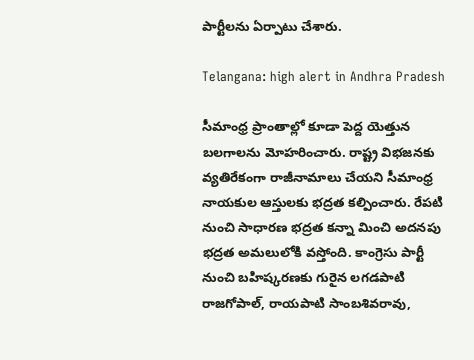పార్టీలను ఏర్పాటు చేశారు.

Telangana: high alert in Andhra Pradesh

సీమాంధ్ర ప్రాంతాల్లో కూడా పెద్ద యెత్తున బలగాలను మోహరించారు. రాష్ట్ర విభజనకు వ్యతిరేకంగా రాజీనామాలు చేయని సీమాంధ్ర నాయకుల ఆస్తులకు భద్రత కల్పించారు. రేపటి నుంచి సాధారణ భద్రత కన్నా మించి అదనపు భద్రత అమలులోకి వస్తోంది. కాంగ్రెసు పార్టీ నుంచి బహిష్కరణకు గురైన లగడపాటి రాజగోపాల్, రాయపాటి సాంబశివరావు,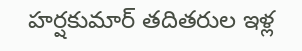హర్షకుమార్ తదితరుల ఇళ్ల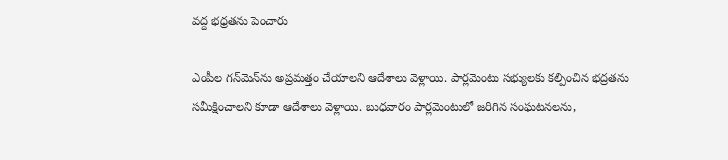వద్ద భధ్రతను పెంచారు

ఎంపీల గన్‌మెన్‌ను అప్రమత్తం చేయాలని ఆదేశాలు వెళ్లాయి. పార్లమెంటు సభ్యులకు కల్పించిన భద్రతను సమీక్షించాలని కూడా ఆదేశాలు వెళ్లాయి. బుధవారం పార్లమెంటులో జరిగిన సంఘటనలను,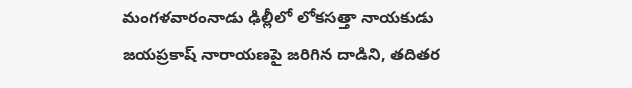మంగళవారంనాడు ఢిల్లీలో లోకసత్తా నాయకుడు జయప్రకాష్ నారాయణపై జరిగిన దాడిని, తదితర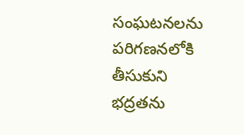సంఘటనలను పరిగణనలోకి తీసుకుని భద్రతను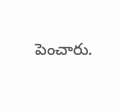పెంచారు.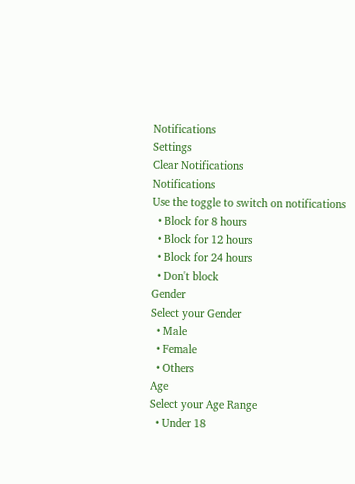Notifications
Settings
Clear Notifications
Notifications
Use the toggle to switch on notifications
  • Block for 8 hours
  • Block for 12 hours
  • Block for 24 hours
  • Don't block
Gender
Select your Gender
  • Male
  • Female
  • Others
Age
Select your Age Range
  • Under 18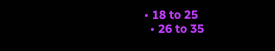• 18 to 25
  • 26 to 35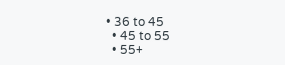• 36 to 45
  • 45 to 55
  • 55+